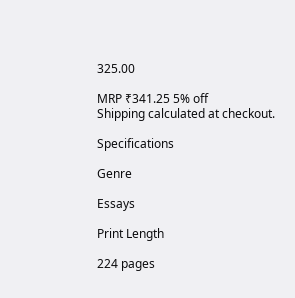325.00

MRP ₹341.25 5% off
Shipping calculated at checkout.

Specifications

Genre

Essays

Print Length

224 pages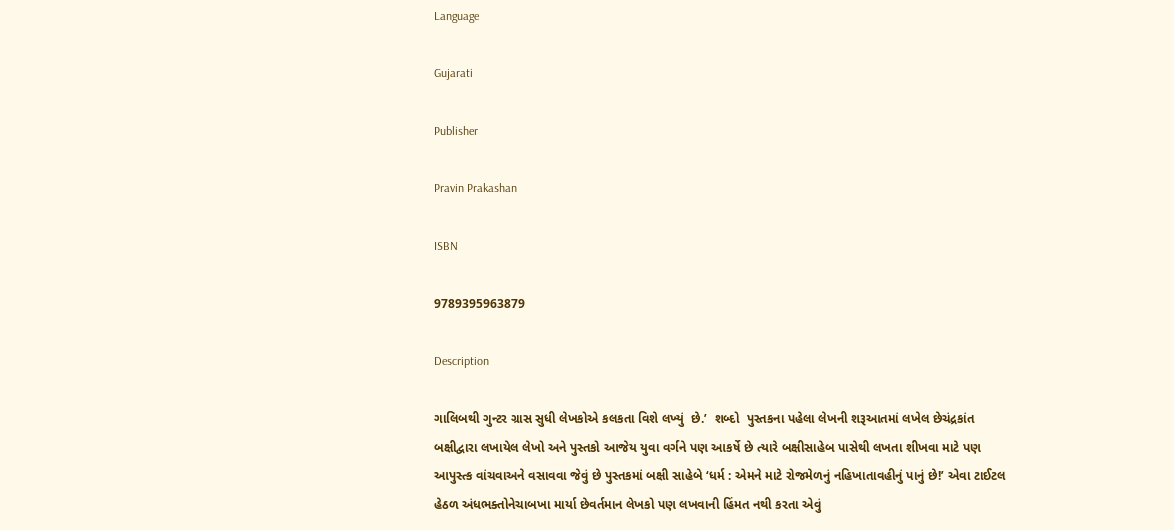Language

Gujarati

Publisher

Pravin Prakashan

ISBN

9789395963879

Description

ગાલિબથી ગુન્ટર ગ્રાસ સુધી લેખકોએ કલકતા વિશે લખ્યું  છે.’  શબ્દો  પુસ્તકના પહેલા લેખની શરૂઆતમાં લખેલ છેચંદ્રકાંત બક્ષીદ્વારા લખાયેલ લેખો અને પુસ્તકો આજેય યુવા વર્ગને પણ આકર્ષે છે ત્યારે બક્ષીસાહેબ પાસેથી લખતા શીખવા માટે પણ આપુસ્ત્ક વાંચવાઅને વસાવવા જેવું છે પુસ્તકમાં બક્ષી સાહેબે ‘ધર્મ : એમને માટે રોજમેળનું નહિખાતાવહીનું પાનું છે!’ એવા ટાઈટલ હેઠળ અંધભક્તોનેચાબખા માર્યા છેવર્તમાન લેખકો પણ લખવાની હિંમત નથી કરતા એવું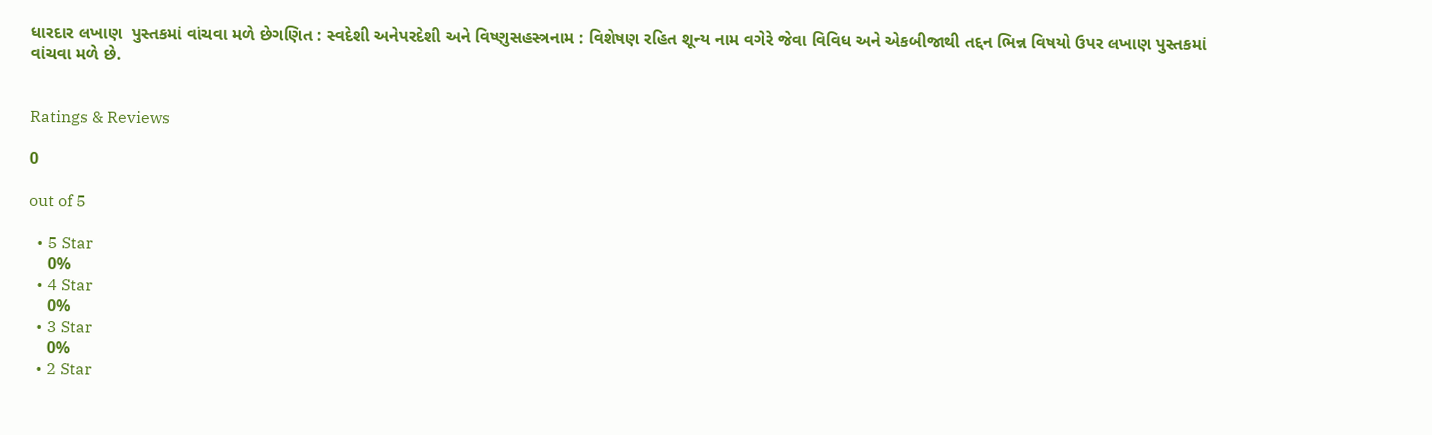ધારદાર લખાણ  પુસ્તકમાં વાંચવા મળે છેગણિત : સ્વદેશી અનેપરદેશી અને વિષ્ણુસહસ્ત્રનામ : વિશેષણ રહિત શૂન્ય નામ વગેરે જેવા વિવિધ અને એકબીજાથી તદ્દન ભિન્ન વિષયો ઉપર લખાણ પુસ્તકમાં વાંચવા મળે છે.


Ratings & Reviews

0

out of 5

  • 5 Star
    0%
  • 4 Star
    0%
  • 3 Star
    0%
  • 2 Star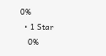0%
  • 1 Star
    0%